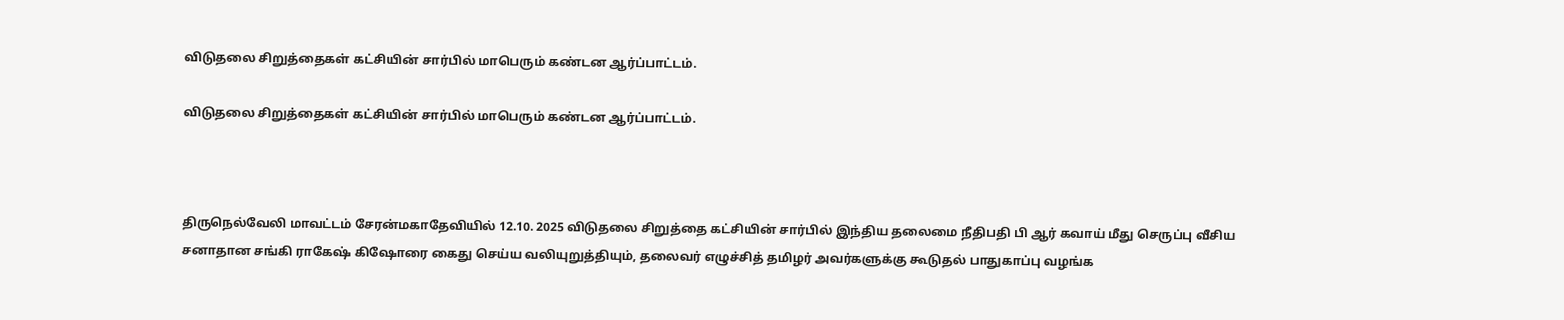விடுதலை சிறுத்தைகள் கட்சியின் சார்பில் மாபெரும் கண்டன ஆர்ப்பாட்டம்.

விடுதலை சிறுத்தைகள் கட்சியின் சார்பில் மாபெரும் கண்டன ஆர்ப்பாட்டம்.



திருநெல்வேலி மாவட்டம் சேரன்மகாதேவியில் 12.10. 2025 விடுதலை சிறுத்தை கட்சியின் சார்பில் இந்திய தலைமை நீதிபதி பி ஆர் கவாய் மீது செருப்பு வீசிய சனாதான சங்கி ராகேஷ் கிஷோரை கைது செய்ய வலியுறுத்தியும், தலைவர் எழுச்சித் தமிழர் அவர்களுக்கு கூடுதல் பாதுகாப்பு வழங்க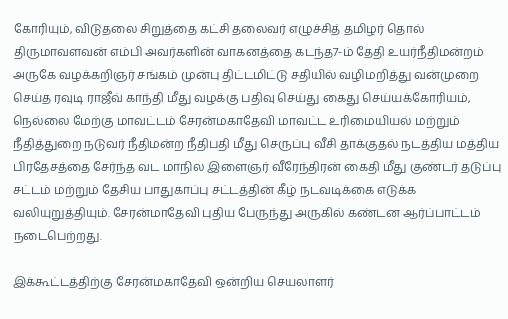கோரியும், விடுதலை சிறுத்தை கட்சி தலைவர் எழுச்சித் தமிழர் தொல் திருமாவளவன் எம்பி அவர்களின் வாகனத்தை கடந்த7-ம் தேதி உயர்நீதிமன்றம் அருகே வழக்கறிஞர் சங்கம் முன்பு திட்டமிட்டு சதியில் வழிமறித்து வன்முறை செய்த ரவுடி ராஜீவ் காந்தி மீது வழக்கு பதிவு செய்து கைது செய்யக்கோரியம், நெல்லை மேற்கு மாவட்டம் சேரன்மகாதேவி மாவட்ட உரிமையியல் மற்றும் நீதித்துறை நடுவர் நீதிமன்ற நீதிபதி மீது செருப்பு வீசி தாக்குதல் நடத்திய மத்திய பிரதேசத்தை சேர்ந்த வட மாநில இளைஞர் வீரேந்திரன் கைதி மீது குண்டர் தடுப்பு சட்டம் மற்றும் தேசிய பாதுகாப்பு சட்டத்தின் கீழ் நடவடிக்கை எடுக்க வலியுறுத்தியும். சேரன்மாதேவி புதிய பேருந்து அருகில் கண்டன ஆர்ப்பாட்டம் நடைபெற்றது.

இக்கூட்டத்திற்கு சேரன்மகாதேவி ஒன்றிய செயலாளர்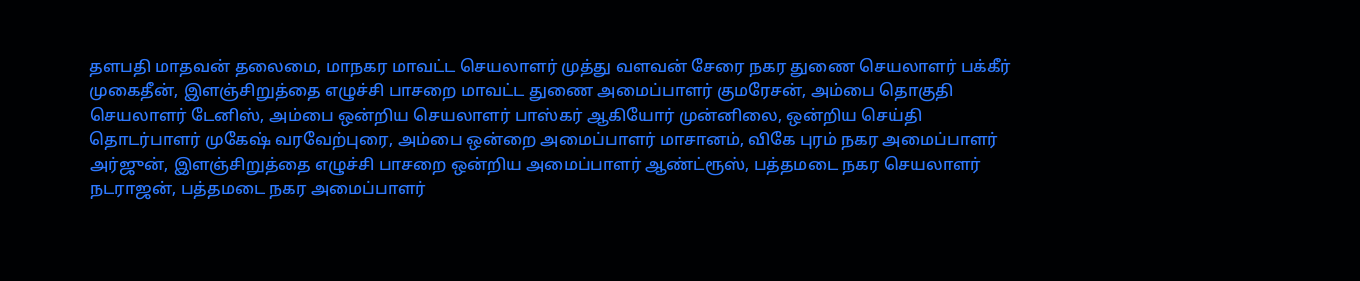தளபதி மாதவன் தலைமை, மாநகர மாவட்ட செயலாளர் முத்து வளவன் சேரை நகர துணை செயலாளர் பக்கீர் முகைதீன், இளஞ்சிறுத்தை எழுச்சி பாசறை மாவட்ட துணை அமைப்பாளர் குமரேசன், அம்பை தொகுதி செயலாளர் டேனிஸ், அம்பை ஒன்றிய செயலாளர் பாஸ்கர் ஆகியோர் முன்னிலை, ஒன்றிய செய்தி தொடர்பாளர் முகேஷ் வரவேற்புரை, அம்பை ஒன்றை அமைப்பாளர் மாசானம், விகே புரம் நகர அமைப்பாளர் அர்ஜுன், இளஞ்சிறுத்தை எழுச்சி பாசறை ஒன்றிய அமைப்பாளர் ஆண்ட்ரூஸ், பத்தமடை நகர செயலாளர் நடராஜன், பத்தமடை நகர அமைப்பாளர்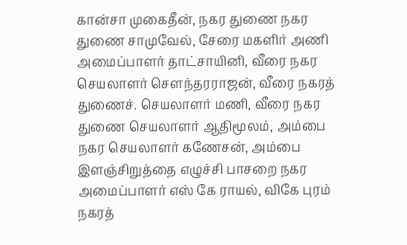கான்சா முகைதீன், நகர துணை நகர துணை சாமுவேல், சேரை மகளிர் அணி அமைப்பாளர் தாட்சாயினி, வீரை நகர செயலாளர் சௌந்தரராஜன், வீரை நகரத் துணைச். செயலாளர் மணி, வீரை நகர துணை செயலாளர் ஆதிமூலம், அம்பை நகர செயலாளர் கணேசன், அம்பை இளஞ்சிறுத்தை எழுச்சி பாசறை நகர அமைப்பாளர் எஸ் கே ராயல், விகே புரம் நகரத்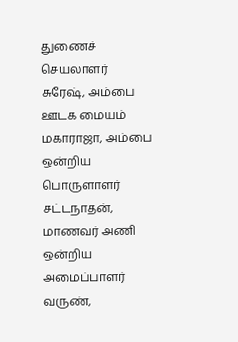துணைச் செயலாளர் சுரேஷ், அம்பை ஊடக மையம் மகாராஜா, அம்பை ஒன்றிய பொருளாளர் சட்டநாதன், மாணவர் அணி ஒன்றிய அமைப்பாளர் வருண்,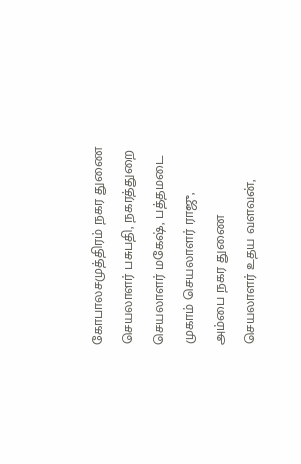கோபாலசமுத்திரம் நகர துணை செயலாளர் பசுபதி, நகரத்துறை செயலாளர் மகேஷ், பத்தமடை முகாம் செயலாளர் ராஜு, அம்பை நகர துணை செயலாளர் உதய வளவன்,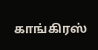காங்கிரஸ்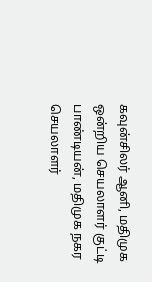கவுன்சிலர் ஆனி, மதிமுக ஒன்றிய செயலாளர் குட்டி பாண்டியன், மதிமுக நகர செயலாளர்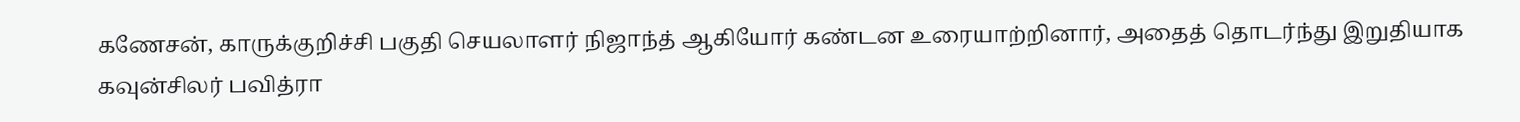கணேசன், காருக்குறிச்சி பகுதி செயலாளர் நிஜாந்த் ஆகியோர் கண்டன உரையாற்றினார், அதைத் தொடர்ந்து இறுதியாக கவுன்சிலர் பவித்ரா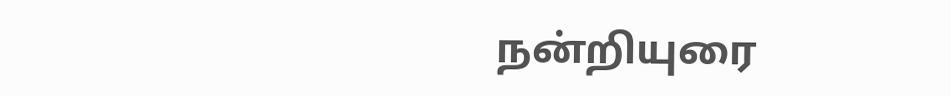நன்றியுரை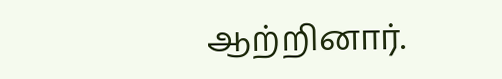ஆற்றினார்.